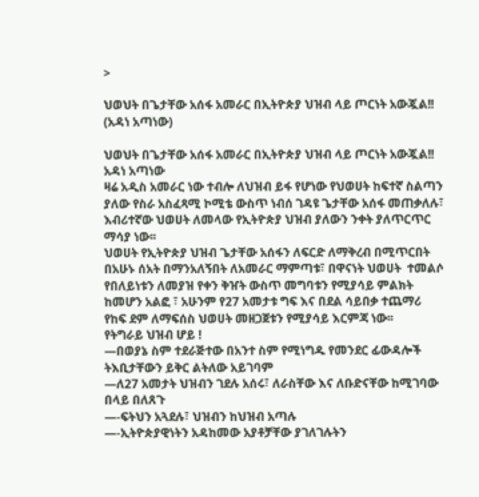>

ህወህት በጌታቸው አሰፋ አመራር በኢትዮጵያ ህዝብ ላይ ጦርነት አውጇል!! (አዳነ አጣነው)

ህወህት በጌታቸው አሰፋ አመራር በኢትዮጵያ ህዝብ ላይ ጦርነት አውጇል!!
አዳነ አጣነው
ዛሬ አዲስ አመራር ነው ተብሎ ለህዝብ ይፋ የሆነው የህወሀት ከፍተኛ ስልጣን ያለው የስራ አስፈጻሚ ኮሚቴ ውስጥ ነብሰ ገዳዩ ጌታቸው አሰፋ መጠቃለሉ፣ እብሪተኛው ህወሀት ለመላው የኢትዮጵያ ህዝብ ያለውን ንቀት ያለጥርጥር ማሳያ ነው፡፡
ህወሀት የኢትዮጵያ ህዝብ ጌታቸው አሰፋን ለፍርድ ለማቅረብ በሚጥርበት በአሁኑ ሰአት በማንአለኝበት ለአመራር ማምጣቱ፣ በዋናነት ህወሀት  ተመልሶ የበለይነቱን ለመያዝ የቀን ቅዠት ውስጥ መግባቱን የሚያሳይ ምልክት ከመሆን አልፎ ፣ አሁንም የ27 አመታቱ ግፍ እና በደል ሳይበቃ ተጨማሪ የከፍ ደም ለማፍሰስ ህወሀት መዘጋጀቱን የሚያሳይ እርምጃ ነው፡፡
የትግራይ ህዝብ ሆይ !
—በወያኔ ስም ተደራጅተው በአንተ ስም የሚነግዱ የመንደር ፊውዳሎች ትእቢታቸውን ይቅር ልትለው አይገባም
—ለ27 አመታት ህዝብን ገደሉ አሰሩ፣ ለራስቸው እና ለቡድናቸው ከሚገባው በላይ በለጸጉ
—-ፍትህን አጓደሉ፣ ህዝብን ከህዝብ አጣሉ
—-ኢትዮጵያዊነትን አዳከመው አያቶቻቸው ያገለገሉትን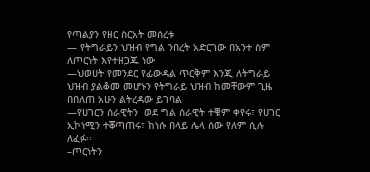የጣልያን የዘር ስርአት መሰረቱ
— የትግራይን ህዝብ የግል ንበረት አድርገው በአንተ ስም ለጦርነት እየተዘጋጁ ነው
—ህወሀት የመንደር የፊውዳል ጥርቅም እንጂ ለትግራይ ህዝብ ያልቆመ መሆኑን የትግራይ ህዝብ ከመቸውም ጊዜ በበለጠ አሁን ልትረዳው ይገባል
—የሀገርን ሰራዊትን  ወደ ግል ሰራዊት ተቑም ቀየሩ፣ የሀገር ኢኮነሚን ተቖጣጠሩ፣ ከነሱ በላይ ሌላ ሰው የለም ሲሉ ለፈፉ፡፡
–ጦርነትን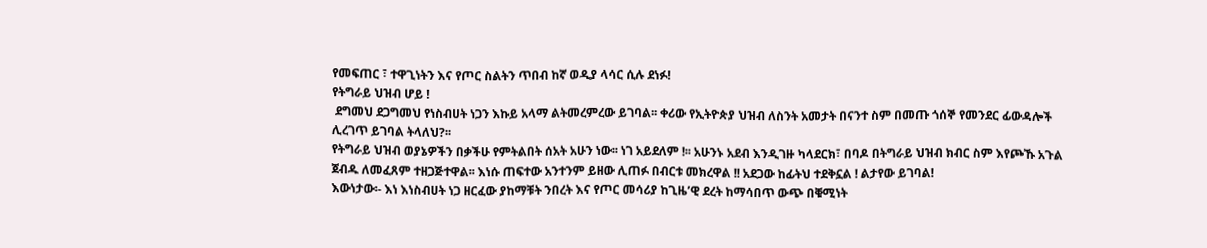የመፍጠር ፣ ተዋጊነትን እና የጦር ስልትን ጥበብ ከኛ ወዲያ ላሳር ሲሉ ደነፉ!
የትግራይ ህዝብ ሆይ !
 ደግመህ ደጋግመህ የነስብሀት ነጋን እኩይ አላማ ልትመረምረው ይገባል፡፡ ቀሪው የኢትዮጵያ ህዝብ ለስንት አመታት በናንተ ስም በመጡ ጎሰኞ የመንደር ፊውዳሎች ሊረገጥ ይገባል ትላለህ?፡፡
የትግራይ ህዝብ ወያኔዎችን በቃችሁ የምትልበት ሰአት አሁን ነው፡፡ ነገ አይደለም !፡፡ አሁንኑ አደብ እንዲገዙ ካላደርክ፣ በባዶ በትግራይ ህዝብ ክብር ስም እየጮኹ አጉል ጀብዱ ለመፈጸም ተዘጋጅተዋል፡፡ እነሱ ጠፍተው አንተንም ይዘው ሊጠፉ በብርቱ መክረዋል !! አደጋው ከፊትህ ተደቅኗል ! ልታየው ይገባል!
እውነታው፡- እነ እነስብሀት ነጋ ዘርፈው ያከማቹት ንበረት እና የጦር መሳሪያ ከጊዜ’ዊ ደረት ከማሳበጥ ውጭ በቑሚነት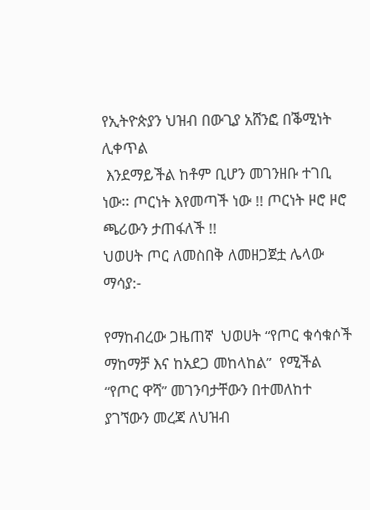የኢትዮጵያን ህዝብ በውጊያ አሸንፎ በቕሚነት ሊቀጥል
 እንደማይችል ከቶም ቢሆን መገንዘቡ ተገቢ ነው፡፡ ጦርነት እየመጣች ነው !! ጦርነት ዞሮ ዞሮ ጫሪውን ታጠፋለች !!
ህወሀት ጦር ለመስበቅ ለመዘጋጀቷ ሌላው ማሳያ:-

የማከብረው ጋዜጠኛ  ህወሀት “የጦር ቁሳቁሶች ማከማቻ እና ከአደጋ መከላከል”  የሚችል “የጦር ዋሻ” መገንባታቸውን በተመለከተ ያገኘውን መረጃ ለህዝብ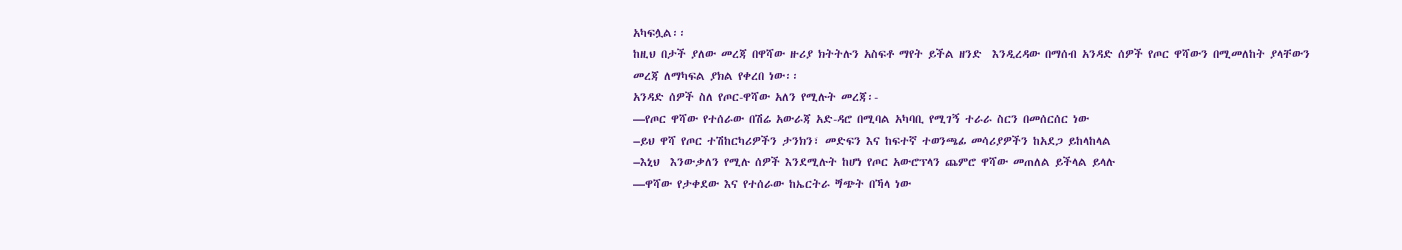አካፍሏል፡፡
ከዚህ በታች ያለው መረጃ በዋሻው ዙሪያ ክትትሉን አስፍቶ ማየት ይችል ዘንድ  እንዲረዳው በማሰብ አንዳድ ሰዎች የጦር ዋሻውን በሚመለከት ያላቸውን መረጃ ለማካፍል ያክል የቀረበ ነው፡፡
አንዳድ ሰዎች ስለ የጦር-ዋሻው አለን የሚሉት መረጃ፡-
—የጦር ዋሻው የተሰራው በሽሬ አውራጃ አድ-ዳሮ በሚባል አካባቢ የሚገኝ ተራራ ስርን በመሰርሰር ነው
–ይህ ዋሻ የጦር ተሽከርካሪዎችን ታንክን፣ መድፍን እና ከፍተኛ ተወንጫፊ መሳሪያዎችን ከአደጋ ይከላከላል
–እኒህ  እንውቃለን የሚሉ ሰዎች እንደሚሉት ከሆነ የጦር አውሮፕላን ጨምሮ ዋሻው መጠለል ይችላል ይላሉ
—ዋሻው የታቀደው እና የተሰራው ከኤርትራ ጝጭት በኻላ ነው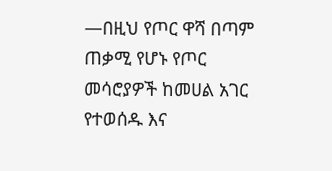—በዚህ የጦር ዋሻ በጣም ጠቃሚ የሆኑ የጦር መሳሮያዎች ከመሀል አገር የተወሰዱ እና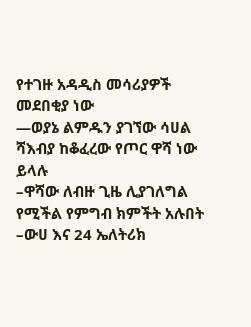የተገዙ አዳዲስ መሳሪያዎች መደበቂያ ነው
—ወያኔ ልምዱን ያገኘው ሳሀል ሻእብያ ከቆፈረው የጦር ዋሻ ነው ይላሉ
–ዋሻው ለብዙ ጊዜ ሊያገለግል የሚችል የምግብ ክምችት አሉበት
–ውሀ እና 24 ኤለትሪክ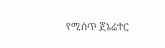የሚሰጥ ጀኔሬተር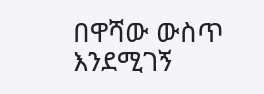በዋሻው ውስጥ እንደሚገኝ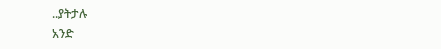..ያትታሉ
አንድ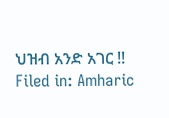ህዝብ አንድ አገር !!
Filed in: Amharic